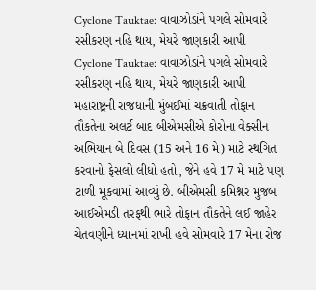Cyclone Tauktae: વાવાઝોડાંને પગલે સોમવારે રસીકરણ નહિ થાય, મેયરે જાણકારી આપી
Cyclone Tauktae: વાવાઝોડાંને પગલે સોમવારે રસીકરણ નહિ થાય, મેયરે જાણકારી આપી
મહારાષ્ટ્રની રાજધાની મુંબઈમાં ચક્રવાતી તોફાન તૌકતેના અલર્ટ બાદ બીએમસીએ કોરોના વેક્સીન અભિયાન બે દિવસ (15 અને 16 મે) માટે સ્થગિત કરવાનો ફેસલો લીધો હતો, જેને હવે 17 મે માટે પણ ટાળી મૂકવામાં આવ્યું છે. બીએમસી કમિશ્નર મુજબ આઈએમડી તરફથી ભારે તોફાન તૌકતેને લઈ જાહેર ચેતવણીને ધ્યાનમાં રાખી હવે સોમવારે 17 મેના રોજ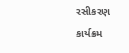રસીકરણ કાર્યક્રમ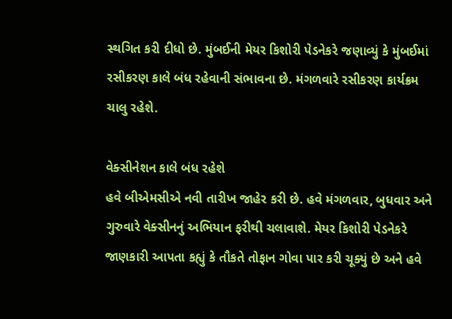સ્થગિત કરી દીધો છે. મુંબઈની મેયર કિશોરી પેડનેકરે જણાવ્યું કે મુંબઈમાં રસીકરણ કાલે બંધ રહેવાની સંભાવના છે. મંગળવારે રસીકરણ કાર્યક્રમ ચાલુ રહેશે.

વેક્સીનેશન કાલે બંધ રહેશે
હવે બીએમસીએ નવી તારીખ જાહેર કરી છે. હવે મંગળવાર, બુધવાર અને ગુરુવારે વેક્સીનનું અભિયાન ફરીથી ચલાવાશે. મેયર કિશોરી પેડનેકરે જાણકારી આપતા કહ્યું કે તૌકતે તોફાન ગોવા પાર કરી ચૂક્યું છે અને હવે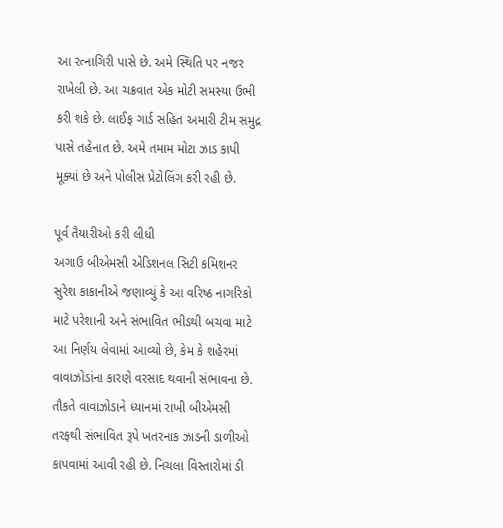આ રત્નાગિરી પાસે છે. અમે સ્થિતિ પર નજર રાખેલી છે. આ ચક્રવાત એક મોટી સમસ્યા ઉભી કરી શકે છે. લાઈફ ગાર્ડ સહિત અમારી ટીમ સમુદ્ર પાસે તહેનાત છે. અમે તમામ મોટા ઝાડ કાપી મૂક્યાં છે અને પોલીસ પ્રેટોલિંગ કરી રહી છે.

પૂર્વ તૈયારીઓ કરી લીધી
અગાઉ બીએમસી એડિશનલ સિટી કમિશનર સુરેશ કાકાનીએ જણાવ્યું કે આ વરિષ્ઠ નાગરિકો માટે પરેશાની અને સંભાવિત ભીડથી બચવા માટે આ નિર્ણય લેવામાં આવ્યો છે, કેમ કે શહેરમાં વાવાઝોડાંના કારણે વરસાદ થવાની સંભાવના છે. તૌકતે વાવાઝોડાને ધ્યાનમાં રાખી બીએમસી તરફથી સંભાવિત રૂપે ખતરનાક ઝાડની ડાળીઓ કાપવામાં આવી રહી છે. નિચલા વિસ્તારોમાં ડી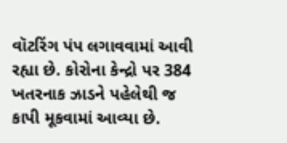વૉટરિંગ પંપ લગાવવામાં આવી રહ્યા છે. કોરોના કેન્દ્રો પર 384 ખતરનાક ઝાડને પહેલેથી જ કાપી મૂકવામાં આવ્યા છે.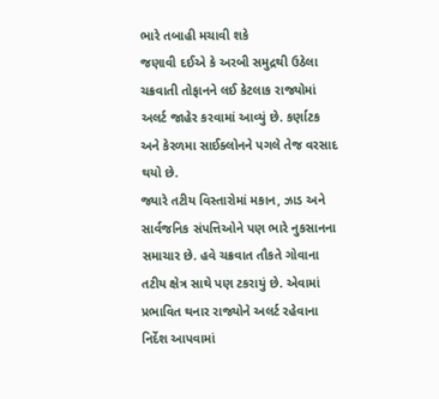ભારે તબાહી મચાવી શકે
જણાવી દઈએ કે અરબી સમુદ્રથી ઉઠેલા ચક્રવાતી તોફાનને લઈ કેટલાક રાજ્યોમાં અલર્ટ જાહેર કરવામાં આવ્યું છે. કર્ણાટક અને કેરળમા સાઈક્લોનને પગલે તેજ વરસાદ થયો છે.
જ્યારે તટીય વિસ્તારોમાં મકાન, ઝાડ અને સાર્વજનિક સંપત્તિઓને પણ ભારે નુકસાનના સમાચાર છે. હવે ચક્રવાત તૌકતે ગોવાના તટીય ક્ષેત્ર સાથે પણ ટકરાયું છે. એવામાં પ્રભાવિત થનાર રાજ્યોને અલર્ટ રહેવાના નિર્દેશ આપવામાં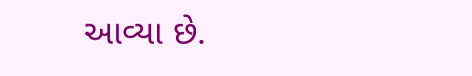આવ્યા છે.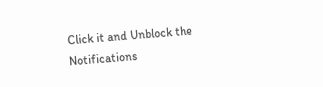Click it and Unblock the Notifications